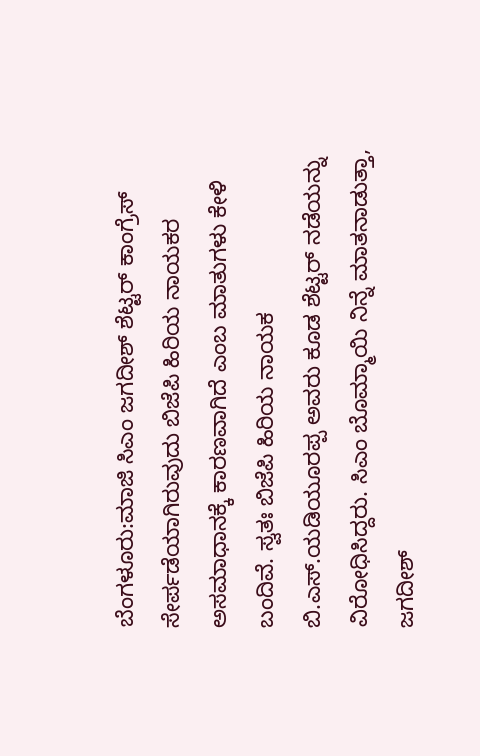ಬೆಂಗಳೂರು:ಮಾಜಿ ಸಿಎಂ ಜಗದೀಶ್ ಶೆಟ್ಟರ್ ಕಾಂಗ್ರೆಸ್ ಸೇರ್ಪಡೆಯಾಗಿರುವುದು ಬಿಜೆಪಿ ಹಿರಿಯ ನಾಯಕರ ಅಸಮಾಧಾನಕ್ಕೆ ಕಾರಣವಾಗಿದೆ ಎಂಬ ಮಾತುಗಳು ಕೇಳಿ ಬಂದಿವೆ. ಸ್ವತಃ ಬಿಜೆಪಿ ಹಿರಿಯ ನಾಯಕ ಬಿ.ಎಸ್.ಯಡಿಯೂರಪ್ಪ ಅವರು ಕೂಡ ಶೆಟ್ಟರ್ ನಡೆಯನ್ನು ವಿರೋಧಿಸಿದ್ದರು. ಸಿಎಂ ಬೊಮ್ಮಾಯಿ ನಿನ್ನೆ ಮಾತನಾಡುತ್ತಾ, ಜಗದೀಶ್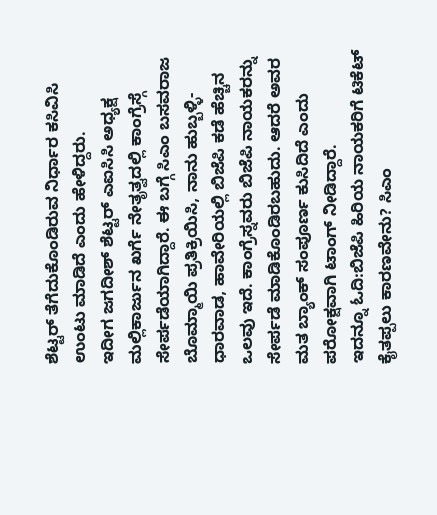ಶೆಟ್ಟರ್ ತೆಗೆದುಕೊಂಡಿರುವ ನಿರ್ಧಾರ ಕಸಿವಿಸಿ ಉಂಟು ಮಾಡಿದೆ ಎಂದು ಹೇಳಿದ್ದರು.
ಇದೀಗ ಜಗದೀಶ್ ಶೆಟ್ಟರ್ ಎಐಸಿಸಿ ಅಧ್ಯಕ್ಷ ಮಲ್ಲಿಕಾರ್ಜುನ ಖರ್ಗೆ ನೇತೃತ್ವದಲ್ಲಿ ಕಾಂಗ್ರೆಸ್ಗೆ ಸೇರ್ಪಡೆಯಾಗಿದ್ದಾರೆ. ಈ ಬಗ್ಗೆ ಸಿಎಂ ಬಸವರಾಜ ಬೊಮ್ಮಾಯಿ ಪ್ರತಿಕ್ರಿಯಿಸಿ, ನಾನು ಹುಬ್ಬಳ್ಳಿ-ಧಾರವಾಡ, ಹಾವೇರಿಯಲ್ಲಿ ಬಿಜೆಪಿ ಕಡೆ ಹೆಚ್ಚಿನ ಒಲವು ಇದೆ. ಕಾಂಗ್ರೆಸ್ನವರು ಬಿಜೆಪಿ ನಾಯಕರನ್ನು ಸೇರ್ಪಡೆ ಮಾಡಿಕೊಂಡಿರಬಹುದು. ಆದರೆ ಅವರ ಮತ ಬ್ಯಾಂಕ್ ಸಂಪೂರ್ಣ ಕುಸಿದಿದೆ ಎಂದು ಪರೋಕ್ಷವಾಗಿ ಟಾಂಗ್ ನೀಡಿದ್ದಾರೆ.
ಇದನ್ನೂ ಓದಿ:ಬಿಜೆಪಿ ಹಿರಿಯ ನಾಯಕರಿಗೆ ಟಿಕೆಟ್ ಕೈತಪ್ಪಲು ಕಾರಣವೇನು? ಸಿಎಂ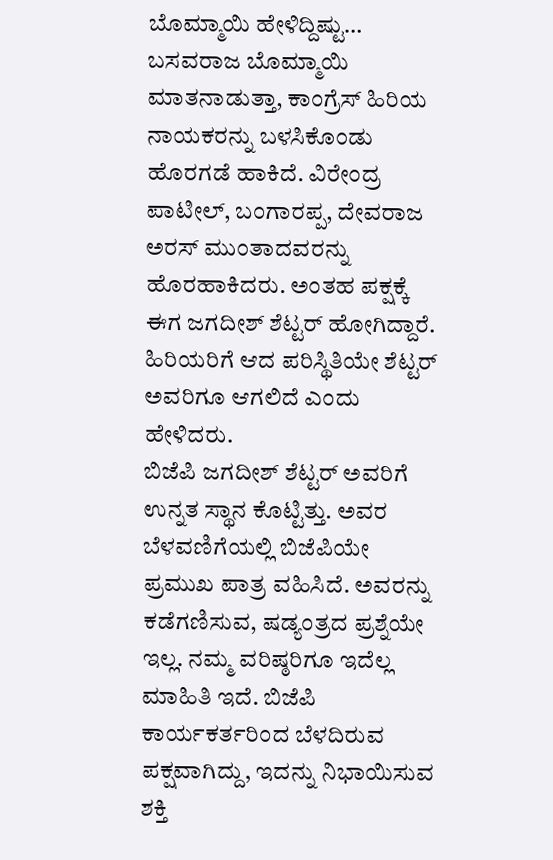ಬೊಮ್ಮಾಯಿ ಹೇಳಿದ್ದಿಷ್ಟು…
ಬಸವರಾಜ ಬೊಮ್ಮಾಯಿ ಮಾತನಾಡುತ್ತಾ, ಕಾಂಗ್ರೆಸ್‌ ಹಿರಿಯ ನಾಯಕರನ್ನು ಬಳಸಿಕೊಂಡು ಹೊರಗಡೆ ಹಾಕಿದೆ. ವಿರೇಂದ್ರ ಪಾಟೀಲ್, ಬಂಗಾರಪ್ಪ, ದೇವರಾಜ ಅರಸ್ ಮುಂತಾದವರನ್ನು ಹೊರಹಾಕಿದರು. ಅಂತಹ ಪಕ್ಷಕ್ಕೆ ಈಗ ಜಗದೀಶ್ ಶೆಟ್ಟರ್ ಹೋಗಿದ್ದಾರೆ. ಹಿರಿಯರಿಗೆ ಆದ ಪರಿಸ್ಥಿತಿಯೇ ಶೆಟ್ಟರ್ ಅವರಿಗೂ ಆಗಲಿದೆ ಎಂದು ಹೇಳಿದರು.
ಬಿಜೆಪಿ ಜಗದೀಶ್ ಶೆಟ್ಟರ್ ಅವರಿಗೆ ಉನ್ನತ ಸ್ಥಾನ ಕೊಟ್ಟಿತ್ತು. ಅವರ ಬೆಳವಣಿಗೆಯಲ್ಲಿ ಬಿಜೆಪಿಯೇ ಪ್ರಮುಖ ಪಾತ್ರ ವಹಿಸಿದೆ. ಅವರನ್ನು ಕಡೆಗಣಿಸುವ, ಷಡ್ಯಂತ್ರದ ಪ್ರಶ್ನೆಯೇ ಇಲ್ಲ. ನಮ್ಮ ವರಿಷ್ಠರಿಗೂ ಇದೆಲ್ಲ ಮಾಹಿತಿ ಇದೆ. ಬಿಜೆಪಿ ಕಾರ್ಯಕರ್ತರಿಂದ ಬೆಳದಿರುವ ಪಕ್ಷವಾಗಿದ್ದು, ಇದನ್ನು ನಿಭಾಯಿಸುವ ಶಕ್ತಿ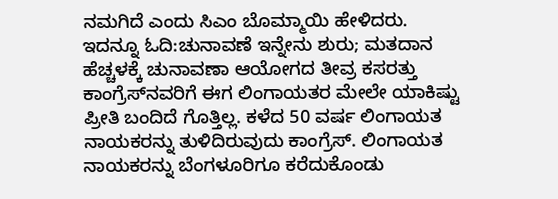ನಮಗಿದೆ ಎಂದು ಸಿಎಂ ಬೊಮ್ಮಾಯಿ ಹೇಳಿದರು.
ಇದನ್ನೂ ಓದಿ:ಚುನಾವಣೆ ಇನ್ನೇನು ಶುರು; ಮತದಾನ ಹೆಚ್ಚಳಕ್ಕೆ ಚುನಾವಣಾ ಆಯೋಗದ ತೀವ್ರ ಕಸರತ್ತು
ಕಾಂಗ್ರೆಸ್‌ನವರಿಗೆ ಈಗ ಲಿಂಗಾಯತರ ಮೇಲೇ ಯಾಕಿಷ್ಟು ಪ್ರೀತಿ ಬಂದಿದೆ ಗೊತ್ತಿಲ್ಲ. ಕಳೆದ 50 ವರ್ಷ ಲಿಂಗಾಯತ ನಾಯಕರನ್ನು ತುಳಿದಿರುವುದು ಕಾಂಗ್ರೆಸ್‌. ಲಿಂಗಾಯತ ನಾಯಕರನ್ನು ಬೆಂಗಳೂರಿಗೂ ಕರೆದುಕೊಂಡು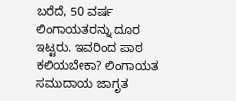ಬರೆದೆ, 50 ವರ್ಷ ಲಿಂಗಾಯತರನ್ನು ದೂರ ಇಟ್ಟರು. ಇವರಿಂದ ಪಾಠ ಕಲಿಯಬೇಕಾ? ಲಿಂಗಾಯತ ಸಮುದಾಯ ಜಾಗೃತ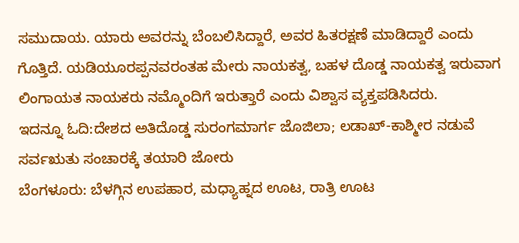ಸಮುದಾಯ. ಯಾರು ಅವರನ್ನು ಬೆಂಬಲಿಸಿದ್ದಾರೆ, ಅವರ ಹಿತರಕ್ಷಣೆ ಮಾಡಿದ್ದಾರೆ ಎಂದು ಗೊತ್ತಿದೆ. ಯಡಿಯೂರಪ್ಪನವರಂತಹ ಮೇರು ನಾಯಕತ್ವ, ಬಹಳ ದೊಡ್ಡ ನಾಯಕತ್ವ ಇರುವಾಗ ಲಿಂಗಾಯತ ನಾಯಕರು ನಮ್ಮೊಂದಿಗೆ ಇರುತ್ತಾರೆ ಎಂದು ವಿಶ್ವಾಸ ವ್ಯಕ್ತಪಡಿಸಿದರು.
ಇದನ್ನೂ ಓದಿ:ದೇಶದ ಅತಿದೊಡ್ಡ ಸುರಂಗಮಾರ್ಗ ಜೊಜಿಲಾ; ಲಡಾಖ್-ಕಾಶ್ಮೀರ ನಡುವೆ ಸರ್ವಋತು ಸಂಚಾರಕ್ಕೆ ತಯಾರಿ ಜೋರು
ಬೆಂಗಳೂರು: ಬೆಳಗ್ಗಿನ ಉಪಹಾರ, ಮಧ್ಯಾಹ್ನದ ಊಟ, ರಾತ್ರಿ ಊಟ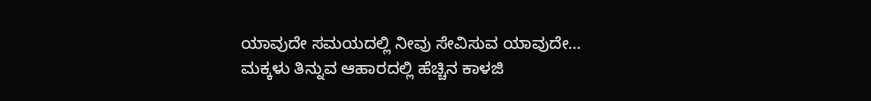ಯಾವುದೇ ಸಮಯದಲ್ಲಿ ನೀವು ಸೇವಿಸುವ ಯಾವುದೇ…
ಮಕ್ಕಳು ತಿನ್ನುವ ಆಹಾರದಲ್ಲಿ ಹೆಚ್ಚಿನ ಕಾಳಜಿ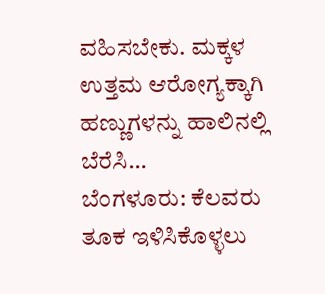ವಹಿಸಬೇಕು. ಮಕ್ಕಳ ಉತ್ತಮ ಆರೋಗ್ಯಕ್ಕಾಗಿ ಹಣ್ಣುಗಳನ್ನು ಹಾಲಿನಲ್ಲಿ ಬೆರೆಸಿ…
ಬೆಂಗಳೂರು: ಕೆಲವರು ತೂಕ ಇಳಿಸಿಕೊಳ್ಳಲು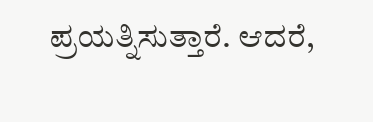ಪ್ರಯತ್ನಿಸುತ್ತಾರೆ. ಆದರೆ,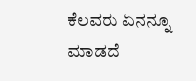ಕೆಲವರು ಏನನ್ನೂ ಮಾಡದೆ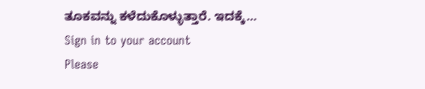ತೂಕವನ್ನು ಕಳೆದುಕೊಳ್ಳುತ್ತಾರೆ. ಇದಕ್ಕೆ…
Sign in to your account
Please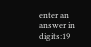enter an answer in digits:19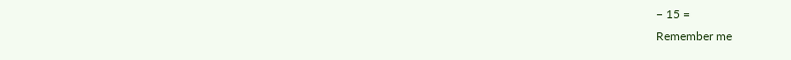− 15 =
Remember me